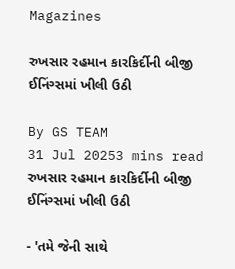Magazines

રુખસાર રહમાન કારકિર્દીની બીજી ઈનિંગ્સમાં ખીલી ઉઠી

By GS TEAM
31 Jul 20253 mins read
રુખસાર રહમાન કારકિર્દીની બીજી ઈનિંગ્સમાં ખીલી ઉઠી

- 'તમે જેની સાથે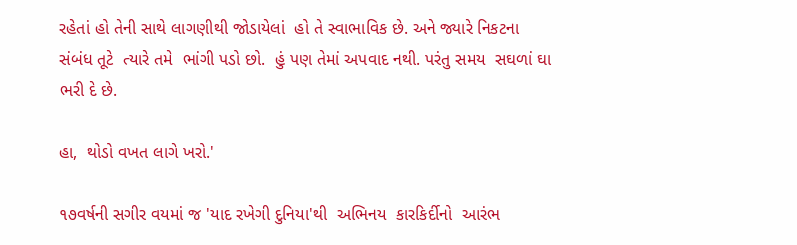રહેતાં હો તેની સાથે લાગણીથી જોડાયેલાં  હો તે સ્વાભાવિક છે. અને જ્યારે નિકટના સંબંધ તૂટે  ત્યારે તમે  ભાંગી પડો છો.  હું પણ તેમાં અપવાદ નથી. પરંતુ સમય  સઘળાં ઘા ભરી દે છે.

હા,  થોડો વખત લાગે ખરો.'

૧૭વર્ષની સગીર વયમાં જ 'યાદ રખેગી દુનિયા'થી  અભિનય  કારકિર્દીનો  આરંભ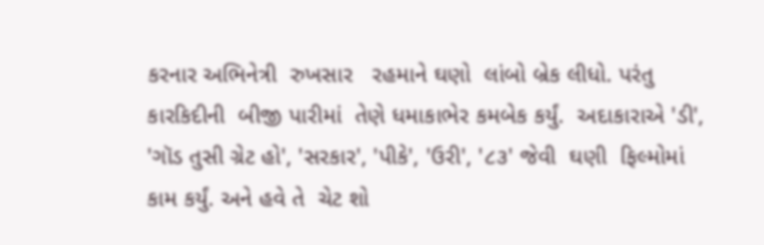કરનાર અભિનેત્રી  રુખસાર   રહમાને ઘણો  લાંબો બ્રેક લીધો. પરંતુ  કારકિદીની  બીજી પારીમાં  તેણે ધમાકાભેર કમબેક કર્યું.  અદાકારાએ 'ડી', 'ગૉડ તુસી ગ્રેટ હો', 'સરકાર', 'પીકે', 'ઉરી', '૮૩' જેવી  ઘણી  ફિલ્મોમાં  કામ કર્યું. અને હવે તે  ચેટ શો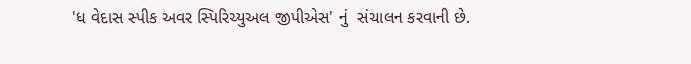'ધ વેદાસ સ્પીક અવર સ્પિરિચ્યુઅલ જીપીએસ' નું  સંચાલન કરવાની છે.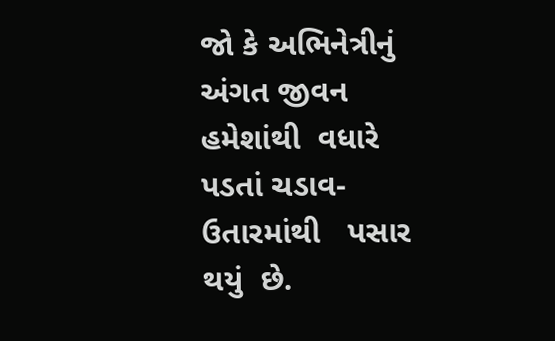જો કે અભિનેત્રીનું અંગત જીવન હમેશાંથી  વધારે પડતાં ચડાવ-ઉતારમાંથી   પસાર થયું  છે.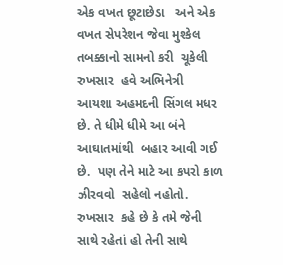એક વખત છૂટાછેડા   અને એક વખત સેપરેશન જેવા મુશ્કેલ  તબક્કાનો સામનો કરી  ચૂકેલી  રુખસાર  હવે અભિનેત્રી  આયશા અહમદની સિંગલ મધર છે. તે ધીમે ધીમે આ બંને  આઘાતમાંથી  બહાર આવી ગઈ છે.  પણ તેને માટે આ કપરો કાળ ઝીરવવો  સહેલો નહોતો.  રુખસાર  કહે છે કે તમે જેની સાથે રહેતાં હો તેની સાથે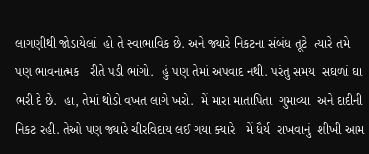લાગણીથી જોડાયેલાં  હો તે સ્વાભાવિક છે. અને જ્યારે નિકટના સંબંધ તૂટે  ત્યારે તમે પણ ભાવનાત્મક   રીતે પડી ભાંગો.  હું પણ તેમાં અપવાદ નથી. પરંતુ સમય  સઘળાં ઘા ભરી દે છે.  હા, તેમાં થોડો વખત લાગે ખરો.  મેં મારા માતાપિતા  ગુમાવ્યા  અને દાદીની  નિકટ રહી. તેઓ પણ જ્યારે ચીરવિદાય લઈ ગયા ક્યારે   મેં ધૈર્ય  રાખવાનું  શીખી આમ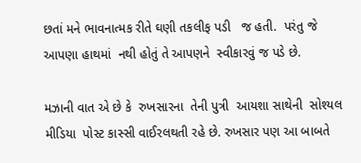છતાં મને ભાવનાત્મક રીતે ઘણી તકલીફ પડી   જ હતી.  પરંતુ જે આપણા હાથમાં  નથી હોતું તે આપણને  સ્વીકારવું જ પડે છે.

મઝાની વાત એ છે કે  રુખસારના  તેની પુત્રી  આયશા સાથેની  સોશ્યલ મીડિયા  પોસ્ટ કાસ્સી વાઈરલથતી રહે છે. રુખસાર પણ આ બાબતે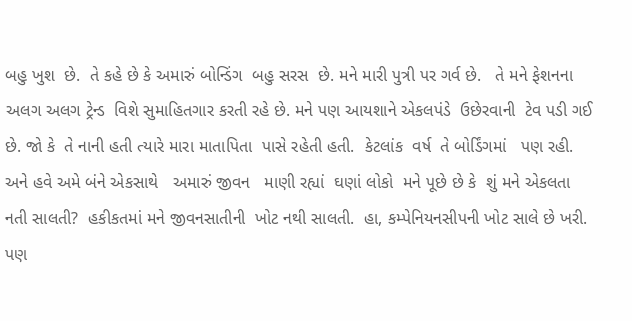બહુ ખુશ  છે.  તે કહે છે કે અમારું બોન્ડિંગ  બહુ સરસ  છે. મને મારી પુત્રી પર ગર્વ છે.   તે મને ફેશનના  અલગ અલગ ટ્રેન્ડ  વિશે સુમાહિતગાર કરતી રહે છે. મને પણ આયશાને એકલપંડે  ઉછેરવાની  ટેવ પડી ગઈ છે. જો કે  તે નાની હતી ત્યારે મારા માતાપિતા  પાસે રહેતી હતી.  કેટલાંક  વર્ષ  તે બોર્ડિંગમાં   પણ રહી. અને હવે અમે બંને એકસાથે   અમારું જીવન   માણી રહ્યાં  ઘણાં લોકો  મને પૂછે છે કે  શું મને એકલતા નતી સાલતી?  હકીકતમાં મને જીવનસાતીની  ખોટ નથી સાલતી.  હા, કમ્પેનિયનસીપની ખોટ સાલે છે ખરી.  પણ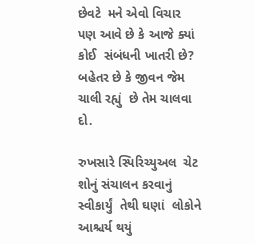છેવટે  મને એવો વિચાર  પણ આવે છે કે આજે ક્યાં કોઈ  સંબંધની ખાતરી છે? બહેતર છે કે જીવન જેમ  ચાલી રહ્યું  છે તેમ ચાલવા દો.

રુખસારે સ્પિરિચ્યુઅલ  ચેટ શોનું સંચાલન કરવાનું સ્વીકાર્યું  તેથી ઘણાં  લોકોને આશ્ચર્ય થયું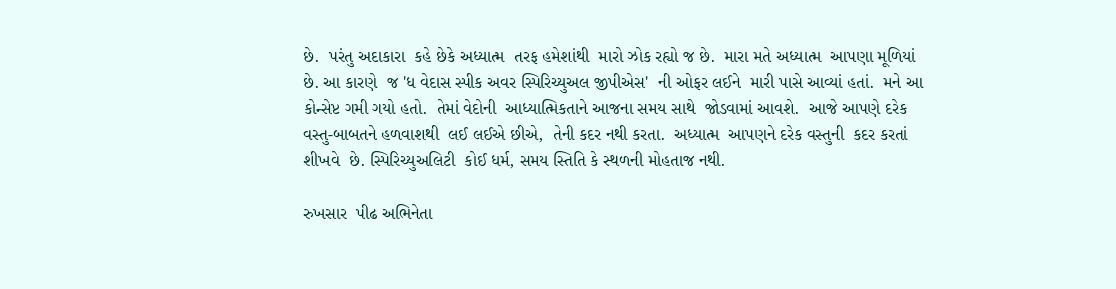છે.  પરંતુ અદાકારા  કહે છેકે અધ્યાત્મ  તરફ હમેશાંથી  મારો ઝોક રહ્યો જ છે.  મારા મતે અધ્યાત્મ  આપણા મૂળિયાં  છે. આ કારણે  જ 'ધ વેદાસ સ્પીક અવર સ્પિરિચ્યુઅલ જીપીએસ'  ની ઓફર લઈને  મારી પાસે આવ્યાં હતાં.  મને આ કોન્સેપ્ટ ગમી ગયો હતો.  તેમાં વેદોની  આધ્યાત્મિકતાને આજના સમય સાથે  જોડવામાં આવશે.  આજે આપણે દરેક વસ્તુ-બાબતને હળવાશથી  લઈ લઈએ છીએ,  તેની કદર નથી કરતા.  અધ્યાત્મ  આપણને દરેક વસ્તુની  કદર કરતાં શીખવે  છે. સ્પિરિચ્યુઅલિટી  કોઈ ધર્મ, સમય સ્તિતિ કે સ્થળની મોહતાજ નથી.

રુખસાર  પીઢ અભિનેતા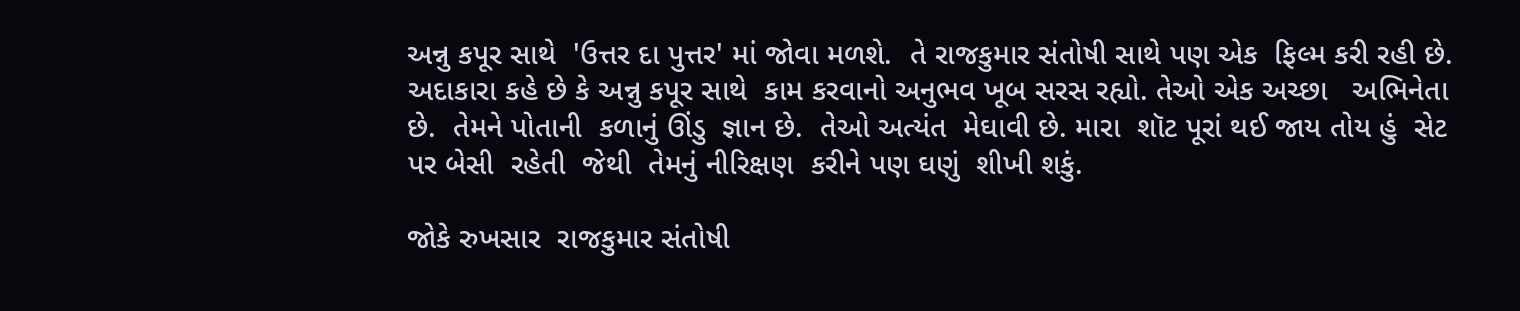અન્નુ કપૂર સાથે  'ઉત્તર દા પુત્તર' માં જોવા મળશે.  તે રાજકુમાર સંતોષી સાથે પણ એક  ફિલ્મ કરી રહી છે.  અદાકારા કહે છે કે અન્નુ કપૂર સાથે  કામ કરવાનો અનુભવ ખૂબ સરસ રહ્યો. તેઓ એક અચ્છા   અભિનેતા  છે.  તેમને પોતાની  કળાનું ઊંડુ  જ્ઞાન છે.  તેઓ અત્યંત  મેઘાવી છે. મારા  શૉટ પૂરાં થઈ જાય તોય હું  સેટ પર બેસી  રહેતી  જેથી  તેમનું નીરિક્ષણ  કરીને પણ ઘણું  શીખી શકું.

જોકે રુખસાર  રાજકુમાર સંતોષી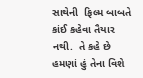સાથેની  ફિલ્મ બાબતે  કાંઈ કહેવા તૈયાર નથી.  તે કહે છે  હમણાં હું તેના વિશે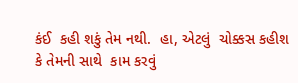કંઈ  કહી શકું તેમ નથી.  હા, એટલું  ચોક્કસ કહીશ કે તેમની સાથે  કામ કરવું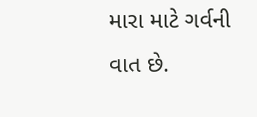મારા માટે ગર્વની વાત છે.